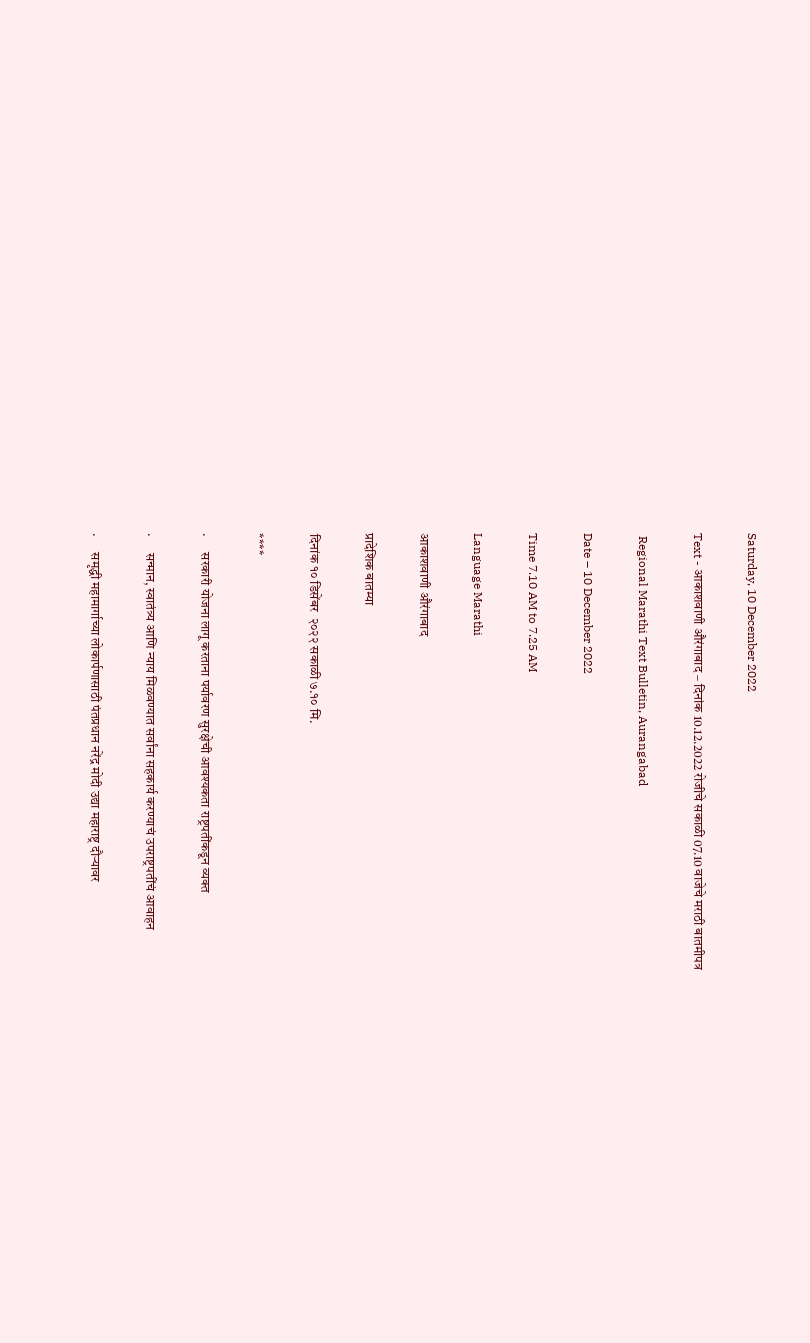Saturday, 10 December 2022

Text - आकाशवाणी औरंगाबाद – दिनांक 10.12.2022 रोजीचे सकाळी 07.10 वाजेचे मराठी बातमीपत्र

 Regional Marathi Text Bulletin, Aurangabad

Date – 10 December 2022

Time 7.10 AM to 7.25 AM

Language Marathi

आकाशवाणी औरंगाबाद

प्रादेशिक बातम्या

दिनांक १० डिसेंबर  २०२२ सकाळी ७.१० मि.

****

·      सरकारी योजना लागू करताना पर्यावरण सुरक्षेची आवश्यकता राष्ट्रपतींकडून व्यक्त

·      सन्मान, स्वातंत्र्य आणि न्याय मिळवण्यात सर्वांना सहकार्य करण्याचं उपराष्ट्रपतींचं आवाहन

·      समृद्धी महामार्गाच्या लोकार्पणासाठी पंतप्रधान नरेंद्र मोदी उद्या महाराष्ट्र दौऱ्यावर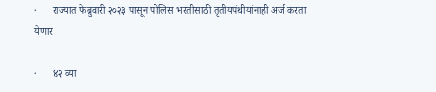·      राज्यात फेब्रुवारी २०२३ पासून पोलिस भरतीसाठी तृतीयपंथीयांनाही अर्ज करता येणार

·      ४२ व्या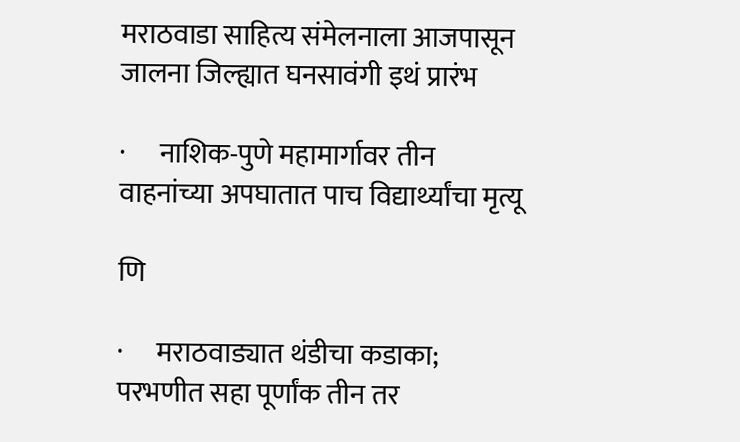मराठवाडा साहित्य संमेलनाला आजपासून जालना जिल्ह्यात घनसावंगी इथं प्रारंभ

·      नाशिक-पुणे महामार्गावर तीन वाहनांच्या अपघातात पाच विद्यार्थ्यांचा मृत्यू

णि

·      मराठवाड्यात थंडीचा कडाका; परभणीत सहा पूर्णांक तीन तर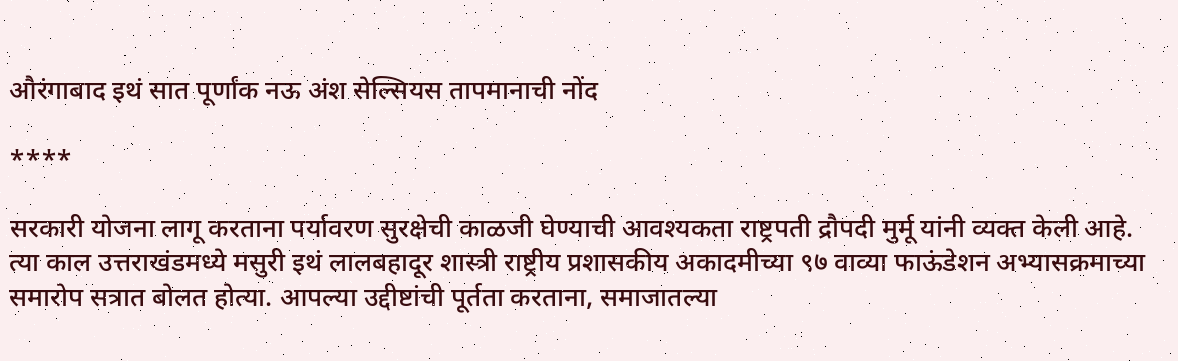औरंगाबाद इथं सात पूर्णांक नऊ अंश सेल्सियस तापमानाची नोंद

****

सरकारी योजना लागू करताना पर्यावरण सुरक्षेची काळजी घेण्याची आवश्यकता राष्ट्रपती द्रौपदी मुर्मू यांनी व्यक्त केली आहे. त्या काल उत्तराखंडमध्ये मसुरी इथं लालबहादूर शास्त्री राष्ट्रीय प्रशासकीय अकादमीच्या ९७ वाव्या फाऊंडेशन अभ्यासक्रमाच्या समारोप सत्रात बोलत होत्या. आपल्या उद्दीष्टांची पूर्तता करताना, समाजातल्या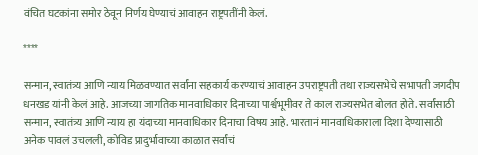वंचित घटकांना समोर ठेवून निर्णय घेण्याचं आवाहन राष्ट्रपतींनी केलं.

****

सन्मान, स्वातंत्र्य आणि न्याय मिळवण्यात सर्वांना सहकार्य करण्याचं आवाहन उपराष्ट्रपती तथा राज्यसभेचे सभापती जगदीप धनखड यांनी केलं आहे. आजच्या जागतिक मानवाधिकार दिनाच्या पार्श्वभूमीवर ते काल राज्यसभेत बोलत होते. सर्वांसाठी सन्मान, स्वातंत्र्य आणि न्याय हा यंदाच्या मानवाधिकार दिनाचा विषय आहे. भारतानं मानवाधिकाराला दिशा देण्यासाठी अनेक पावलं उचलली, कोविड प्रादुर्भावाच्या काळात सर्वांचं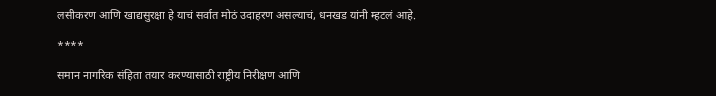लसीकरण आणि खाद्यसुरक्षा हे याचं सर्वात मोठं उदाहरण असल्याचं, धनखड यांनी म्हटलं आहे.

****

समान नागरिक संहिता तयार करण्यासाठी राष्ट्रीय निरीक्षण आणि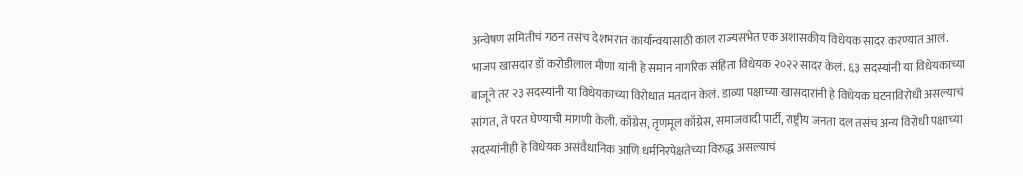अन्वेषण समितीचं गठन तसंच देशभरात कार्यान्वयासाठी काल राज्यसभेत एक अशासकीय विधेयक सादर करण्यात आलं. भाजप खासदार डॉ करोडीलाल मीणा यांनी हे समान नागरिक संहिता विधेयक २०२२ सादर केलं. ६३ सदस्यांनी या विधेयकाच्या बाजूने तर २३ सदस्यांनी या विधेयकाच्या विरोधात मतदान केलं. डाव्या पक्षाच्या खासदारांनी हे विधेयक घटनाविरोधी असल्याचं सांगत, ते परत घेण्याची मागणी केली. काँग्रेस, तृणमूल काँग्रेस, समाजवादी पार्टी, राष्ट्रीय जनता दल तसंच अन्य विरोधी पक्षाच्या सदस्यांनीही हे विधेयक असंवैधानिक आणि धर्मनिरपेक्षतेच्या विरुद्ध असल्याचं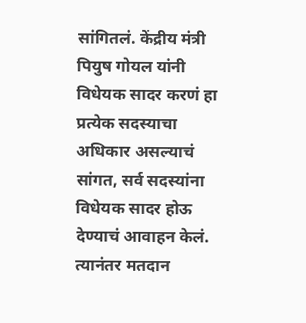सांगितलं. केंद्रीय मंत्री पियुष गोयल यांनी विधेयक सादर करणं हा प्रत्येक सदस्याचा अधिकार असल्याचं सांगत, सर्व सदस्यांना विधेयक सादर होऊ देण्याचं आवाहन केलं. त्यानंतर मतदान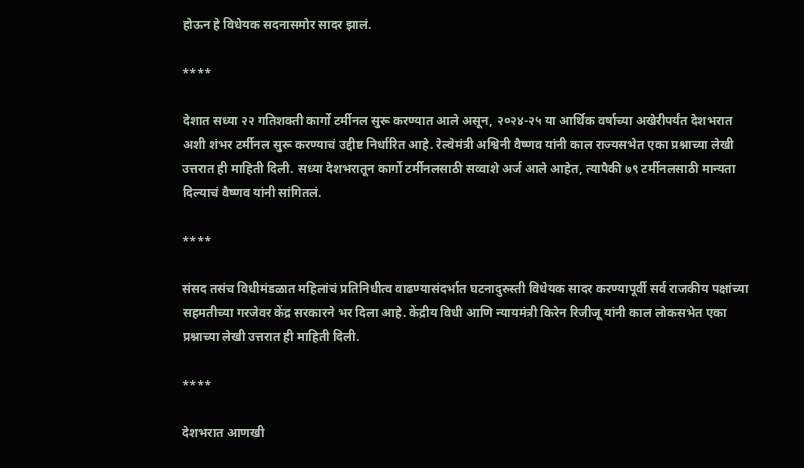होऊन हे विधेयक सदनासमोर सादर झालं.

****

देशात सध्या २२ गतिशक्ती कार्गो टर्मीनल सुरू करण्यात आले असून, २०२४-२५ या आर्थिक वर्षाच्या अखेरीपर्यंत देशभरात अशी शंभर टर्मीनल सुरू करण्याचं उद्दीष्ट निर्धारित आहे. रेल्वेमंत्री अश्विनी वैष्णव यांनी काल राज्यसभेत एका प्रश्नाच्या लेखी उत्तरात ही माहिती दिली. सध्या देशभरातून कार्गो टर्मीनलसाठी सव्वाशे अर्ज आले आहेत, त्यापैकी ७९ टर्मीनलसाठी मान्यता दिल्याचं वैष्णव यांनी सांगितलं.

****

संसद तसंच विधीमंडळात महिलांचं प्रतिनिधीत्व वाढण्यासंदर्भात घटनादुरुस्ती विधेयक सादर करण्यापूर्वी सर्व राजकीय पक्षांच्या सहमतीच्या गरजेवर केंद्र सरकारने भर दिला आहे. केंद्रीय विधी आणि न्यायमंत्री किरेन रिजीजू यांनी काल लोकसभेत एका प्रश्नाच्या लेखी उत्तरात ही माहिती दिली.

****

देशभरात आणखी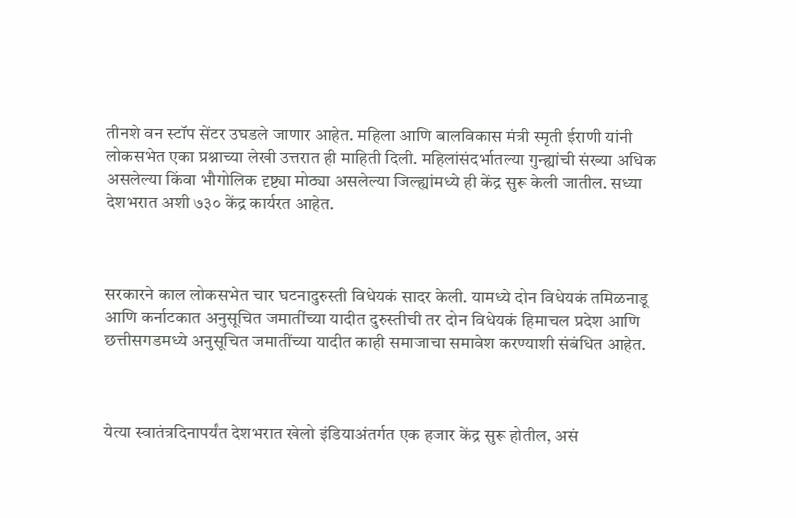तीनशे वन स्टॉप सेंटर उघडले जाणार आहेत. महिला आणि बालविकास मंत्री स्मृती ईराणी यांनी लोकसभेत एका प्रश्नाच्या लेखी उत्तरात ही माहिती दिली. महिलांसंदर्भातल्या गुन्ह्यांची संख्या अधिक असलेल्या किंवा भौगोलिक दृष्ट्या मोठ्या असलेल्या जिल्ह्यांमध्ये ही केंद्र सुरू केली जातील. सध्या देशभरात अशी ७३० केंद्र कार्यरत आहेत.



सरकारने काल लोकसभेत चार घटनादुरुस्ती विधेयकं सादर केली. यामध्ये दोन विधेयकं तमिळनाडू आणि कर्नाटकात अनुसूचित जमातींच्या यादीत दुरुस्तीची तर दोन विधेयकं हिमाचल प्रदेश आणि छत्तीसगडमध्ये अनुसूचित जमातींच्या यादीत काही समाजाचा समावेश करण्याशी संबंधित आहेत.



येत्या स्वातंत्रदिनापर्यंत देशभरात खेलो इंडियाअंतर्गत एक हजार केंद्र सुरू होतील, असं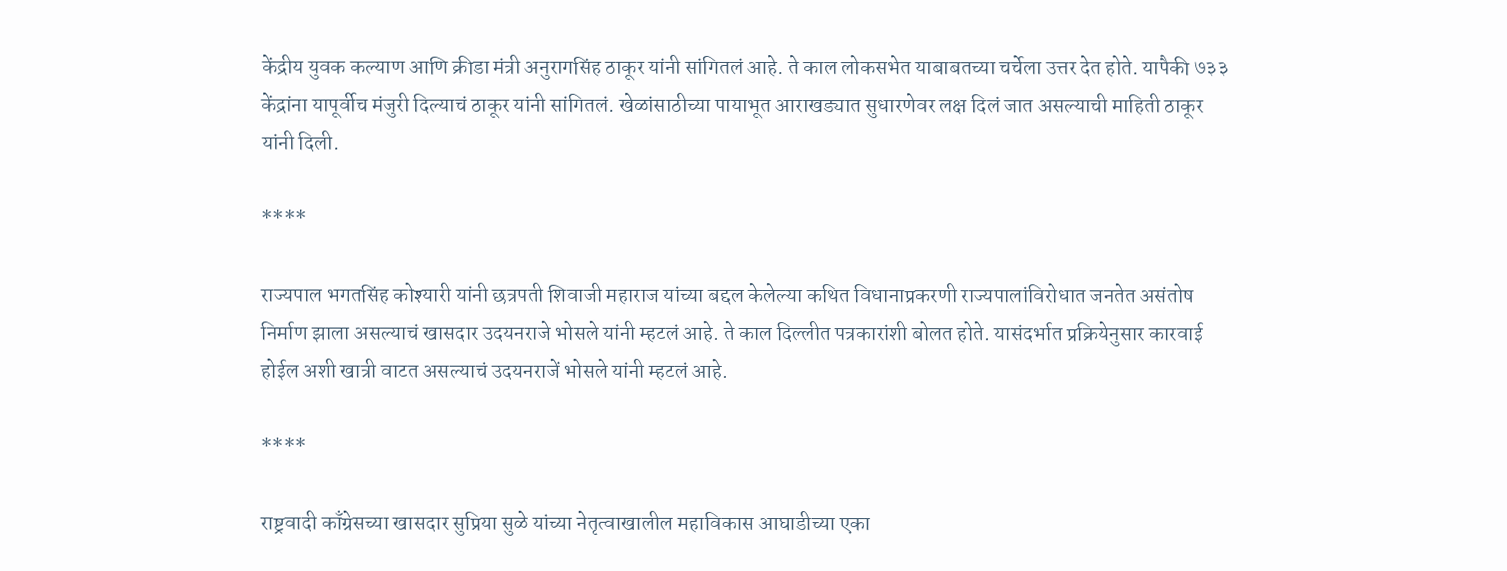केंद्रीय युवक कल्याण आणि क्रीडा मंत्री अनुरागसिंह ठाकूर यांनी सांगितलं आहे. ते काल लोकसभेत याबाबतच्या चर्चेला उत्तर देत होते. यापैकी ७३३ केंद्रांना यापूर्वीच मंजुरी दिल्याचं ठाकूर यांनी सांगितलं. खेळांसाठीच्या पायाभूत आराखड्यात सुधारणेवर लक्ष दिलं जात असल्याची माहिती ठाकूर यांनी दिली.

****

राज्यपाल भगतसिंह कोश्यारी यांनी छत्रपती शिवाजी महाराज यांच्या बद्दल केलेल्या कथित विधानाप्रकरणी राज्यपालांविरोधात जनतेत असंतोष निर्माण झाला असल्याचं खासदार उदयनराजे भोसले यांनी म्हटलं आहे. ते काल दिल्लीत पत्रकारांशी बोलत होते. यासंदर्भात प्रक्रियेनुसार कारवाई होईल अशी खात्री वाटत असल्याचं उदयनराजें भोसले यांनी म्हटलं आहे.

****

राष्ट्रवादी काँग्रेसच्या खासदार सुप्रिया सुळे यांच्या नेतृत्वाखालील महाविकास आघाडीच्या एका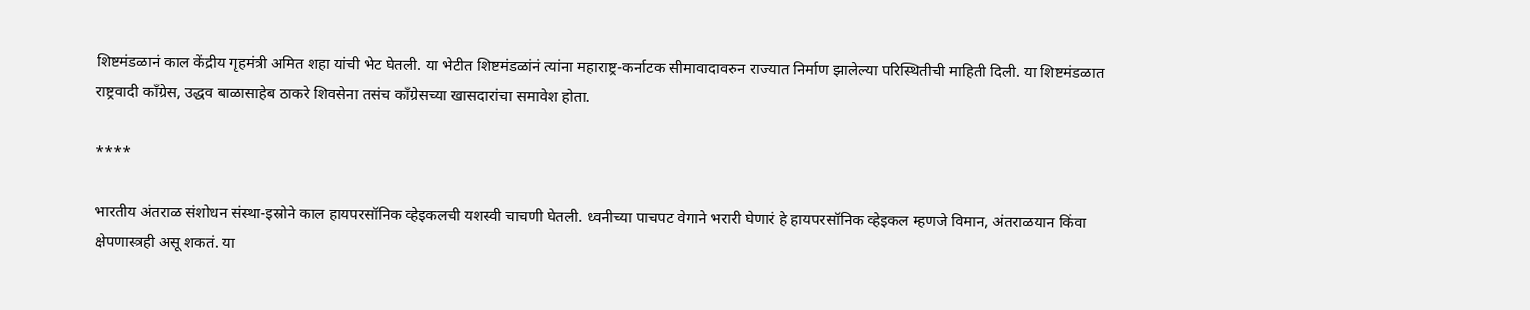शिष्टमंडळानं काल केंद्रीय गृहमंत्री अमित शहा यांची भेट घेतली. या भेटीत शिष्टमंडळांनं त्यांना महाराष्ट्र-कर्नाटक सीमावादावरुन राज्यात निर्माण झालेल्या परिस्थितीची माहिती दिली. या शिष्टमंडळात राष्ट्रवादी काँग्रेस, उद्धव बाळासाहेब ठाकरे शिवसेना तसंच काँग्रेसच्या खासदारांचा समावेश होता.

****

भारतीय अंतराळ संशोधन संस्था-इस्रोने काल हायपरसॉनिक व्हेइकलची यशस्वी चाचणी घेतली. ध्वनीच्या पाचपट वेगाने भरारी घेणारं हे हायपरसॉनिक व्हेइकल म्हणजे विमान, अंतराळयान किंवा क्षेपणास्त्रही असू शकतं. या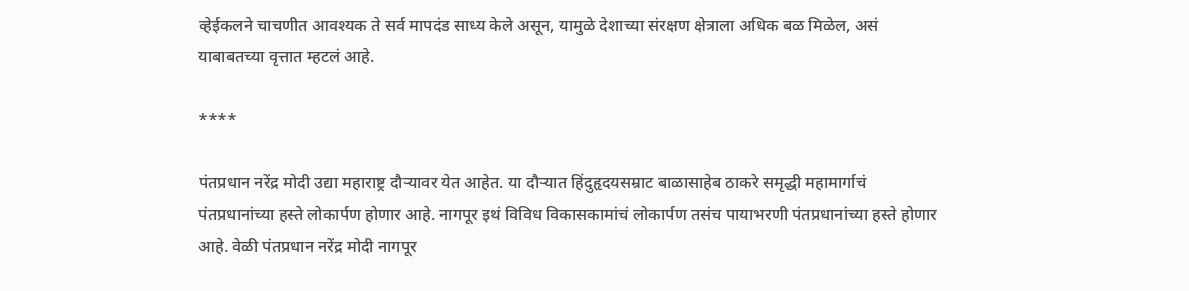व्हेईकलने चाचणीत आवश्यक ते सर्व मापदंड साध्य केले असून, यामुळे देशाच्या संरक्षण क्षेत्राला अधिक बळ मिळेल, असं याबाबतच्या वृत्तात म्हटलं आहे.

****

पंतप्रधान नरेंद्र मोदी उद्या महाराष्ट्र दौऱ्यावर येत आहेत. या दौऱ्यात हिंदुहृदयसम्राट बाळासाहेब ठाकरे समृद्धी महामार्गाचं पंतप्रधानांच्या हस्ते लोकार्पण होणार आहे. नागपूर इथं विविध विकासकामांचं लोकार्पण तसंच पायाभरणी पंतप्रधानांच्या हस्ते होणार आहे. वेळी पंतप्रधान नरेंद्र मोदी नागपूर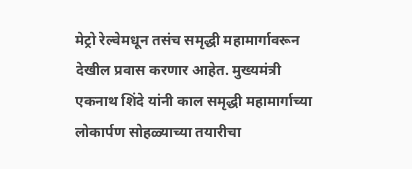मेट्रो रेल्वेमधून तसंच समृद्धी महामार्गावरून देखील प्रवास करणार आहेत. मुख्यमंत्री एकनाथ शिंदे यांनी काल समृद्धी महामार्गाच्या लोकार्पण सोहळ्याच्या तयारीचा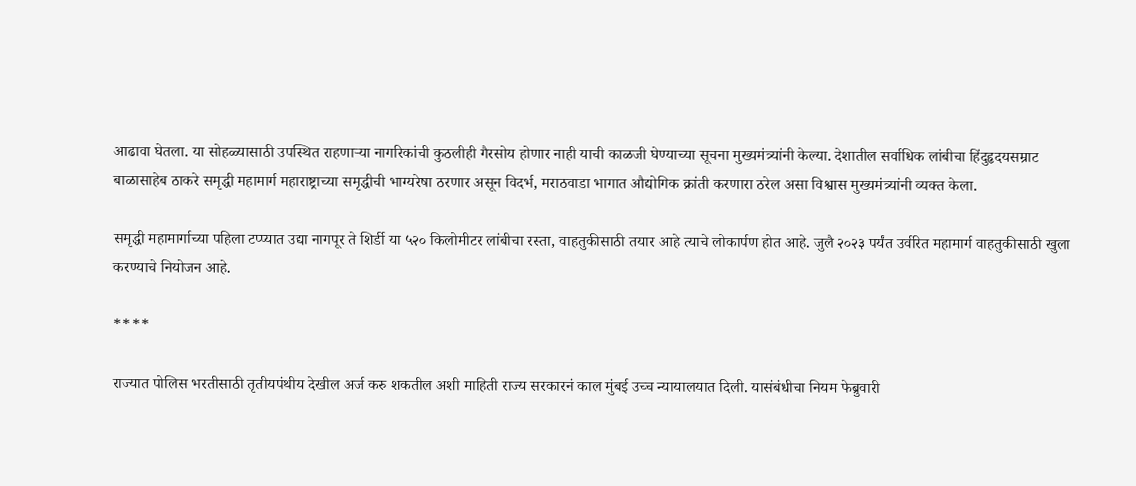आढावा घेतला. या सोहळ्यासाठी उपस्थित राहणाऱ्या नागरिकांची कुठलीही गैरसोय होणार नाही याची काळजी घेण्याच्या सूचना मुख्यमंत्र्यांनी केल्या. देशातील सर्वाधिक लांबीचा हिंदुहृदयसम्राट बाळासाहेब ठाकरे समृद्धी महामार्ग महाराष्ट्राच्या समृद्धीची भाग्यरेषा ठरणार असून विदर्भ, मराठवाडा भागात औद्योगिक क्रांती करणारा ठरेल असा विश्वास मुख्यमंत्र्यांनी व्यक्त केला.

समृद्धी महामार्गाच्या पहिला टप्प्यात उद्या नागपूर ते शिर्डी या ५२० किलोमीटर लांबीचा रस्ता, वाहतुकीसाठी तयार आहे त्याचे लोकार्पण होत आहे. जुलै २०२३ पर्यंत उर्वरित महामार्ग वाहतुकीसाठी खुला करण्याचे नियोजन आहे.

****

राज्यात पोलिस भरतीसाठी तृतीयपंथीय देखील अर्ज करु शकतील अशी माहिती राज्य सरकारनं काल मुंबई उच्च न्यायालयात दिली. यासंबंधीचा नियम फेब्रुवारी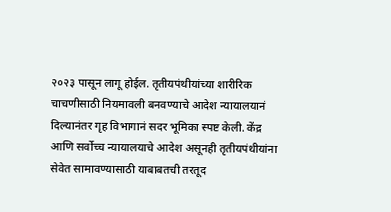२०२३ पासून लागू होईल. तृतीयपंथीयांच्या शारीरिक चाचणीसाठी नियमावली बनवण्याचे आदेश न्यायालयानं दिल्यानंतर गृह विभागानं सदर भूमिका स्पष्ट केली. केंद्र आणि सर्वोच्च न्यायालयाचे आदेश असूनही तृतीयपंथीयांना सेवेत सामावण्यासाठी याबाबतची तरतूद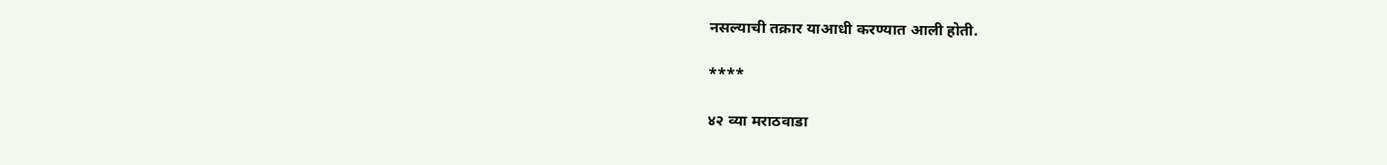नसल्याची तक्रार याआधी करण्यात आली होती.

****

४२ व्या मराठवाडा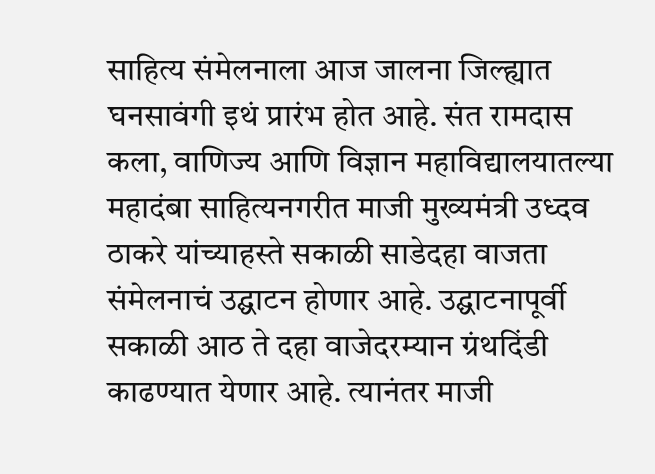साहित्य संमेलनाला आज जालना जिल्ह्यात घनसावंगी इथं प्रारंभ होत आहे. संत रामदास कला, वाणिज्य आणि विज्ञान महाविद्यालयातल्या महादंबा साहित्यनगरीत माजी मुख्यमंत्री उध्दव ठाकरे यांच्याहस्ते सकाळी साडेदहा वाजता संमेलनाचं उद्घाटन होणार आहे. उद्घाटनापूर्वी सकाळी आठ ते दहा वाजेदरम्यान ग्रंथदिंडी काढण्यात येणार आहे. त्यानंतर माजी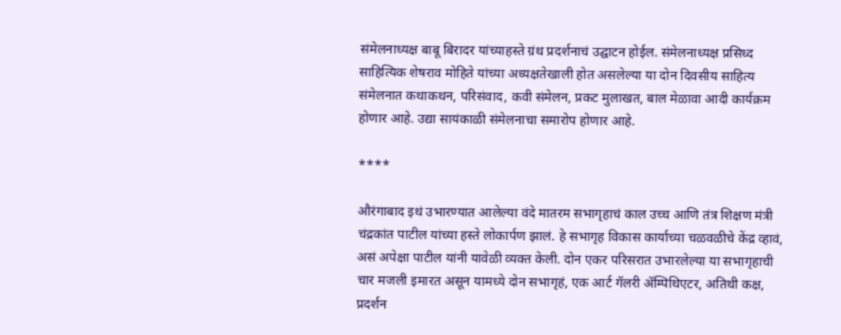संमेलनाध्यक्ष बाबू बिरादर यांच्याहस्ते ग्रंथ प्रदर्शनाचं उद्घाटन होईल. संमेलनाध्यक्ष प्रसिध्द साहित्यिक शेषराव मोहिते यांच्या अध्यक्षतेखाली होत असलेल्या या दोन दिवसीय साहित्य संमेलनात कथाकथन, परिसंवाद, कवी संमेलन, प्रकट मुलाखत, बाल मेळावा आदी कार्यक्रम होणार आहे. उद्या सायंकाळी संमेलनाचा समारोप होणार आहे.

****

औरंगाबाद इथं उभारण्यात आलेल्या वंदे मातरम सभागृहाचं काल उच्च आणि तंत्र शिक्षण मंत्री चंद्रकांत पाटील यांच्या हस्ते लोकार्पण झालं. हे सभागृह विकास कार्याच्या चळवळीचे केंद्र व्हावं, असं अपेक्षा पाटील यांनी यावेळी व्यक्त केली. दोन एकर परिसरात उभारलेल्या या सभागृहाची चार मजली इमारत असून यामध्ये दोन सभागृहं, एक आर्ट गॅलरी ॲम्पिथिएटर, अतिथी कक्ष, प्रदर्शन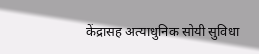केंद्रासह अत्याधुनिक सोयी सुविधा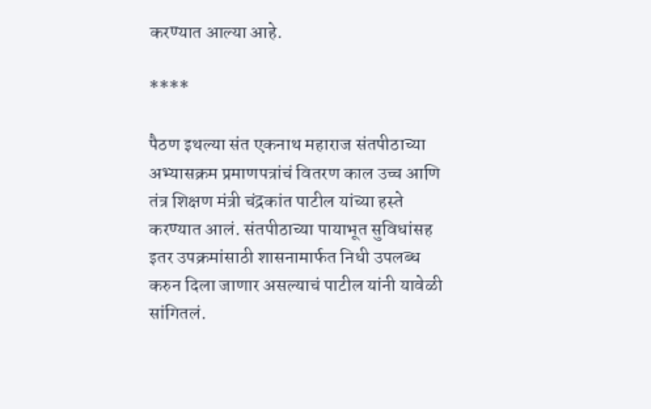करण्यात आल्या आहे.

****

पैठण इथल्या संत एकनाथ महाराज संतपीठाच्या अभ्यासक्रम प्रमाणपत्रांचं वितरण काल उच्च आणि तंत्र शिक्षण मंत्री चंद्रकांत पाटील यांच्या हस्ते करण्यात आलं. संतपीठाच्या पायाभूत सुविधांसह इतर उपक्रमांसाठी शासनामार्फत निधी उपलब्ध करुन दिला जाणार असल्याचं पाटील यांनी यावेळी सांगितलं.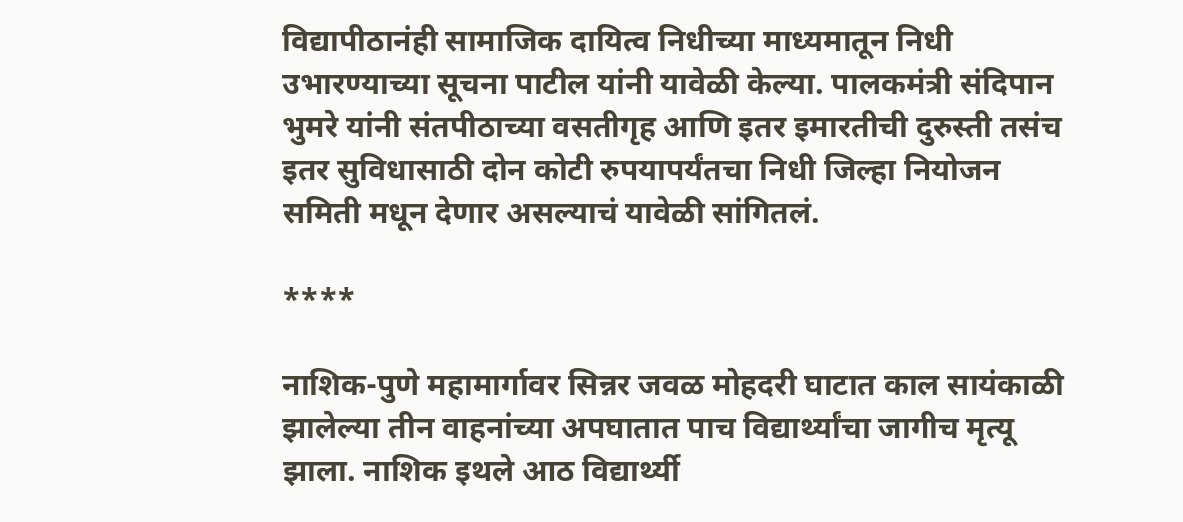विद्यापीठानंही सामाजिक दायित्व निधीच्या माध्यमातून निधी उभारण्याच्या सूचना पाटील यांनी यावेळी केल्या. पालकमंत्री संदिपान भुमरे यांनी संतपीठाच्या वसतीगृह आणि इतर इमारतीची दुरुस्ती तसंच इतर सुविधासाठी दोन कोटी रुपयापर्यंतचा निधी जिल्हा नियोजन समिती मधून देणार असल्याचं यावेळी सांगितलं.

****

नाशिक-पुणे महामार्गावर सिन्नर जवळ मोहदरी घाटात काल सायंकाळी झालेल्या तीन वाहनांच्या अपघातात पाच विद्यार्थ्यांचा जागीच मृत्यू झाला. नाशिक इथले आठ विद्यार्थ्यी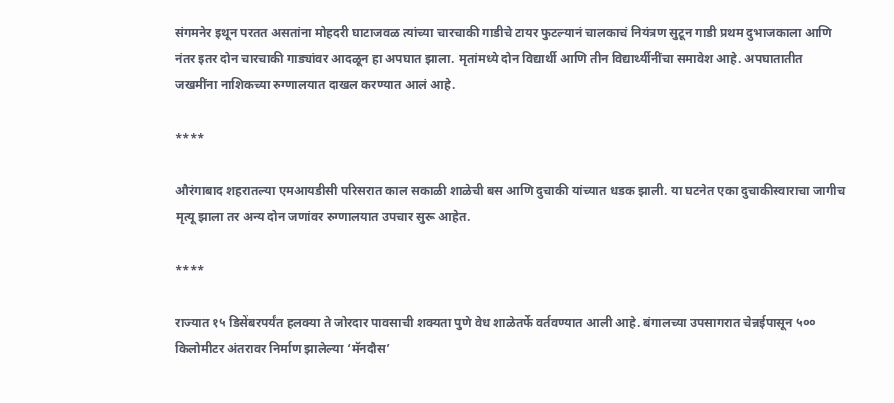संगमनेर इथून परतत असतांना मोहदरी घाटाजवळ त्यांच्या चारचाकी गाडीचे टायर फुटल्यानं चालकाचं नियंत्रण सुटून गाडी प्रथम दुभाजकाला आणि नंतर इतर दोन चारचाकी गाड्यांवर आदळून हा अपघात झाला. मृतांमध्ये दोन विद्यार्थी आणि तीन विद्यार्थ्यीनींचा समावेश आहे. अपघातातीत जखमींना नाशिकच्या रुग्णालयात दाखल करण्यात आलं आहे.

****

औरंगाबाद शहरातल्या एमआयडीसी परिसरात काल सकाळी शाळेची बस आणि दुचाकी यांच्यात धडक झाली. या घटनेत एका दुचाकीस्वाराचा जागीच मृत्यू झाला तर अन्य दोन जणांवर रुग्णालयात उपचार सुरू आहेत.

****

राज्यात १५ डिसेंबरपर्यंत हलक्या ते जोरदार पावसाची शक्यता पुणे वेध शाळेतर्फे वर्तवण्यात आली आहे. बंगालच्या उपसागरात चेन्नईपासून ५०० किलोमीटर अंतरावर निर्माण झालेल्या ‘मॅनदौस’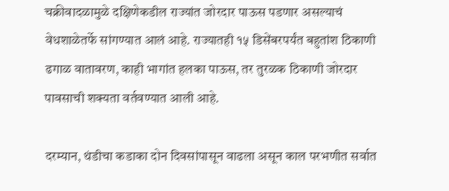चक्रीवादळामुळे दक्षिणेकडील राज्यांत जोरदार पाऊस पडणार असल्याचं वेधशाळेतर्फे सांगण्यात आलं आहे. राज्यातही १५ डिसेंबरपर्यंत बहुतांश ठिकाणी ढगाळ वातावरण, काही भागांत हलका पाऊस, तर तुरळक ठिकाणी जोरदार पावसाची शक्यता वर्तवण्यात आली आहे.

दरम्यान, थंडीचा कडाका दोन दिवसांपासून वाढला असून काल परभणीत सर्वात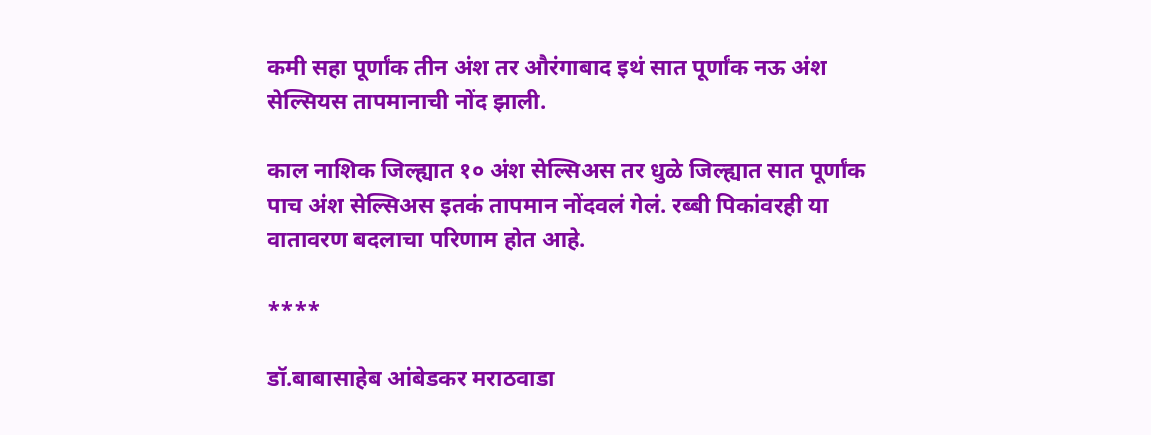कमी सहा पूर्णांक तीन अंश तर औरंगाबाद इथं सात पूर्णांक नऊ अंश सेल्सियस तापमानाची नोंद झाली.

काल नाशिक जिल्ह्यात १० अंश सेल्सिअस तर धुळे जिल्ह्यात सात पूर्णांक पाच अंश सेल्सिअस इतकं तापमान नोंदवलं गेलं. रब्बी पिकांवरही या वातावरण बदलाचा परिणाम होत आहे.

****

डॉ.बाबासाहेब आंबेडकर मराठवाडा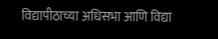विद्यापीठाच्या अधिसभा आणि विद्या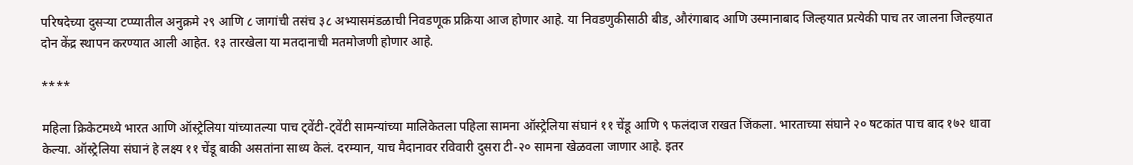परिषदेच्या दुसऱ्या टप्प्यातील अनुक्रमे २९ आणि ८ जागांची तसंच ३८ अभ्यासमंडळाची निवडणूक प्रक्रिया आज होणार आहे. या निवडणुकीसाठी बीड, औरंगाबाद आणि उस्मानाबाद जिल्हयात प्रत्येकी पाच तर जालना जिल्हयात दोन केंद्र स्थापन करण्यात आली आहेत. १३ तारखेला या मतदानाची मतमोजणी होणार आहे.

****

महिला क्रिकेटमध्ये भारत आणि ऑस्ट्रेलिया यांच्यातल्या पाच ट्वेंटी-ट्वेंटी सामन्यांच्या मालिकेतला पहिला सामना ऑस्ट्रेलिया संघानं ११ चेंडू आणि ९ फलंदाज राखत जिंकला. भारताच्या संघाने २० षटकांत पाच बाद १७२ धावा केल्या. ऑस्ट्रेलिया संघानं हे लक्ष्य ११ चेंडू बाकी असतांना साध्य केलं. दरम्यान, याच मैदानावर रविवारी दुसरा टी-२० सामना खेळवला जाणार आहे. इतर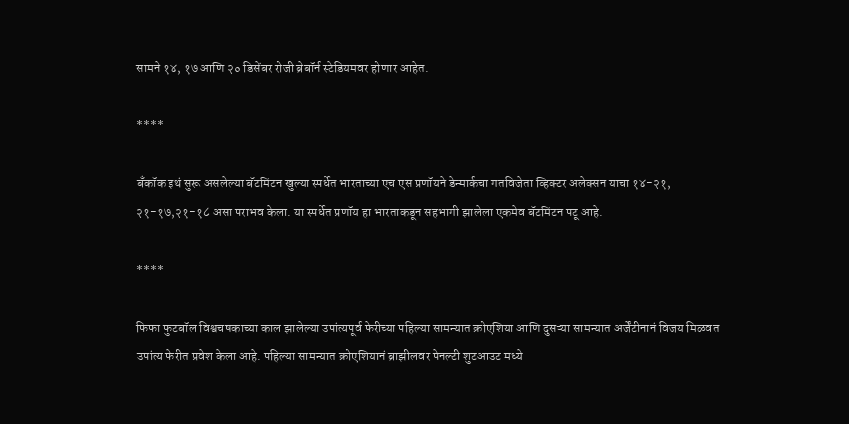सामने १४, १७ आणि २० डिसेंबर रोजी ब्रेबॉर्न स्टेडियमवर होणार आहेत.

****

बँकॉक इथं सुरू असलेल्या बॅटमिंटन खुल्या स्पर्धेत भारताच्या एच एस प्रणॉयने डेन्मार्कचा गतविजेता व्हिक्टर अलेक्सन याचा १४-२१, २१-१७,२१-१८ असा पराभव केला. या स्पर्धेत प्रणॉय हा भारताकडून सहभागी झालेला एकमेव बॅटमिंटन पटू आहे.

****

फिफा फुटबॉल विश्वचषकाच्या काल झालेल्या उपांत्यपूर्व फेरीच्या पहिल्या सामन्यात क्रोएशिया आणि दुसऱ्या सामन्यात अर्जेंटीनानं विजय मिळवत उपांत्य फेरीत प्रवेश केला आहे. पहिल्या सामन्यात क्रोएशियानं ब्राझीलवर पेनल्टी शुटआउट मध्ये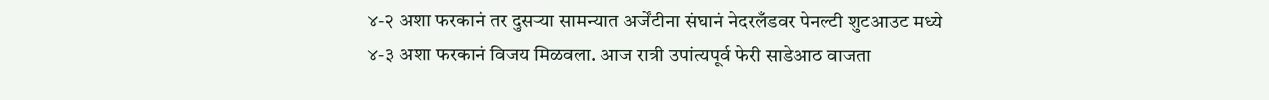४-२ अशा फरकानं तर दुसऱ्या सामन्यात अर्जेंटीना संघानं नेदरलँडवर पेनल्टी शुटआउट मध्ये ४-३ अशा फरकानं विजय मिळवला. आज रात्री उपांत्यपूर्व फेरी साडेआठ वाजता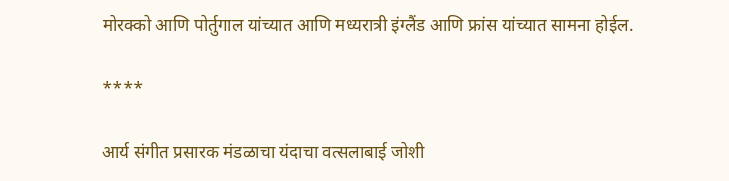मोरक्को आणि पोर्तुगाल यांच्यात आणि मध्यरात्री इंग्लैंड आणि फ्रांस यांच्यात सामना होईल.

****

आर्य संगीत प्रसारक मंडळाचा यंदाचा वत्सलाबाई जोशी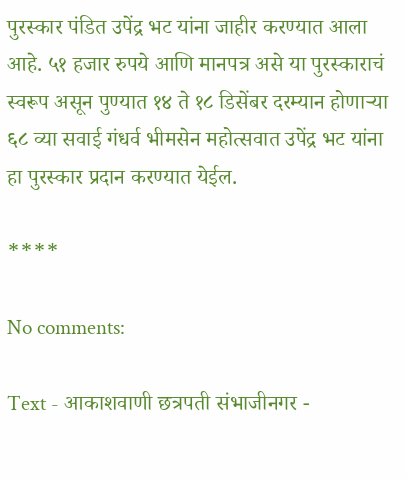पुरस्कार पंडित उपेंद्र भट यांना जाहीर करण्यात आला आहे. ५१ हजार रुपये आणि मानपत्र असे या पुरस्काराचं स्वरूप असून पुण्यात १४ ते १८ डिसेंबर दरम्यान होणाऱ्या ६८ व्या सवाई गंधर्व भीमसेन महोत्सवात उपेंद्र भट यांना हा पुरस्कार प्रदान करण्यात येईल.

****

No comments:

Text - आकाशवाणी छत्रपती संभाजीनगर -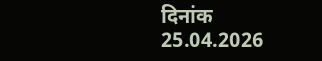दिनांक 25.04.2026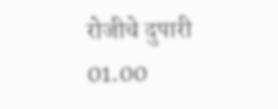रोजीचे दुपारी 01.00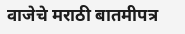वाजेचे मराठी बातमीपत्र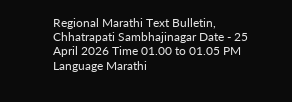Regional Marathi Text Bulletin, Chhatrapati Sambhajinagar Date - 25 April 2026 Time 01.00 to 01.05 PM Language Marathi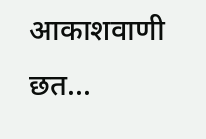आकाशवाणी छत...